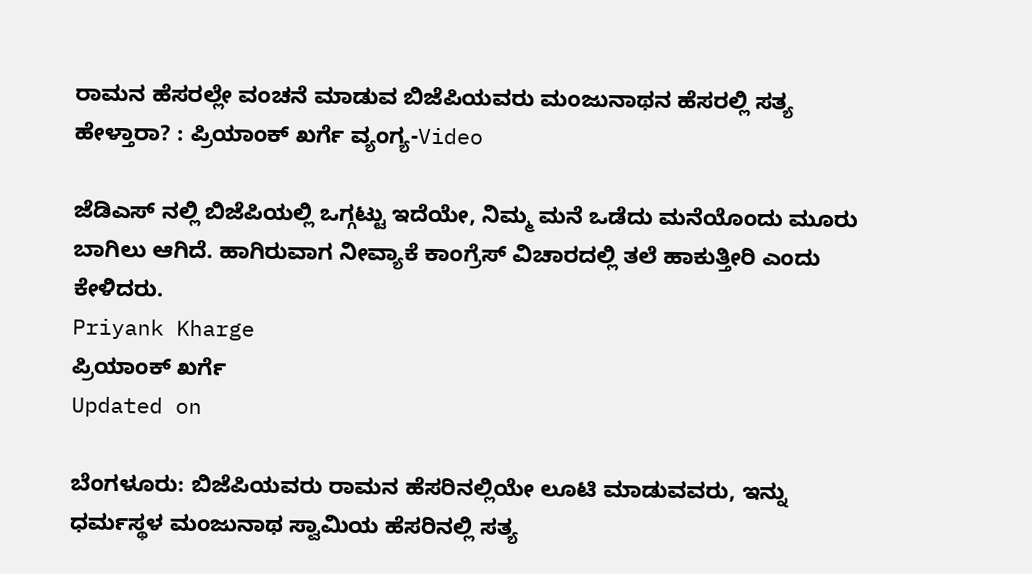ರಾಮನ ಹೆಸರಲ್ಲೇ ವಂಚನೆ ಮಾಡುವ ಬಿಜೆಪಿಯವರು ಮಂಜುನಾಥನ ಹೆಸರಲ್ಲಿ ಸತ್ಯ ಹೇಳ್ತಾರಾ? : ಪ್ರಿಯಾಂಕ್ ಖರ್ಗೆ ವ್ಯಂಗ್ಯ-Video

ಜೆಡಿಎಸ್ ನಲ್ಲಿ ಬಿಜೆಪಿಯಲ್ಲಿ ಒಗ್ಗಟ್ಟು ಇದೆಯೇ, ನಿಮ್ಮ ಮನೆ ಒಡೆದು ಮನೆಯೊಂದು ಮೂರು ಬಾಗಿಲು ಆಗಿದೆ. ಹಾಗಿರುವಾಗ ನೀವ್ಯಾಕೆ ಕಾಂಗ್ರೆಸ್ ವಿಚಾರದಲ್ಲಿ ತಲೆ ಹಾಕುತ್ತೀರಿ ಎಂದು ಕೇಳಿದರು.
Priyank Kharge
ಪ್ರಿಯಾಂಕ್ ಖರ್ಗೆ
Updated on

ಬೆಂಗಳೂರು: ಬಿಜೆಪಿಯವರು ರಾಮನ ಹೆಸರಿನಲ್ಲಿಯೇ ಲೂಟಿ ಮಾಡುವವರು, ಇನ್ನು ಧರ್ಮಸ್ಥಳ ಮಂಜುನಾಥ ಸ್ವಾಮಿಯ ಹೆಸರಿನಲ್ಲಿ ಸತ್ಯ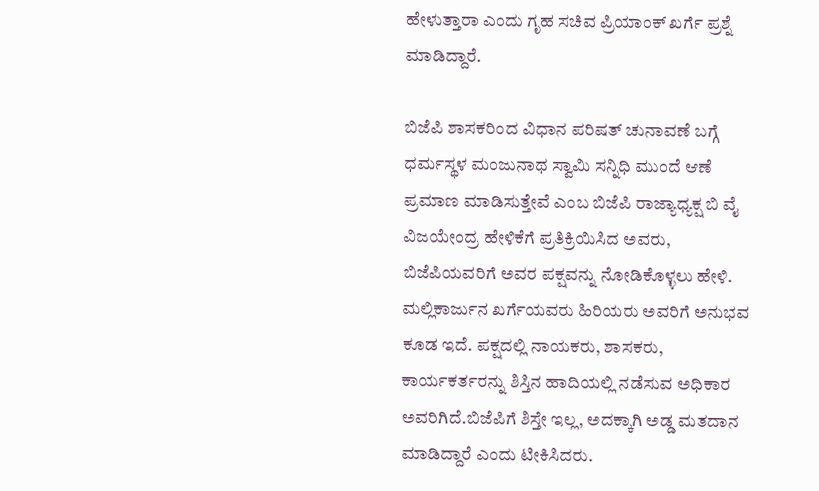ಹೇಳುತ್ತಾರಾ ಎಂದು ಗೃಹ ಸಚಿವ ಪ್ರಿಯಾಂಕ್ ಖರ್ಗೆ ಪ್ರಶ್ನೆ ಮಾಡಿದ್ದಾರೆ.

ಬಿಜೆಪಿ ಶಾಸಕರಿಂದ ವಿಧಾನ ಪರಿಷತ್ ಚುನಾವಣೆ ಬಗ್ಗೆ ಧರ್ಮಸ್ಥಳ ಮಂಜುನಾಥ ಸ್ವಾಮಿ ಸನ್ನಿಧಿ ಮುಂದೆ ಆಣೆ ಪ್ರಮಾಣ ಮಾಡಿಸುತ್ತೇವೆ ಎಂಬ ಬಿಜೆಪಿ ರಾಜ್ಯಾಧ್ಯಕ್ಷ ಬಿ ವೈ ವಿಜಯೇಂದ್ರ ಹೇಳಿಕೆಗೆ ಪ್ರತಿಕ್ರಿಯಿಸಿದ ಅವರು, ಬಿಜೆಪಿಯವರಿಗೆ ಅವರ ಪಕ್ಷವನ್ನು ನೋಡಿಕೊಳ್ಳಲು ಹೇಳಿ. ಮಲ್ಲಿಕಾರ್ಜುನ ಖರ್ಗೆಯವರು ಹಿರಿಯರು ಅವರಿಗೆ ಅನುಭವ ಕೂಡ ಇದೆ. ಪಕ್ಷದಲ್ಲಿ ನಾಯಕರು, ಶಾಸಕರು, ಕಾರ್ಯಕರ್ತರನ್ನು ಶಿಸ್ತಿನ ಹಾದಿಯಲ್ಲಿ ನಡೆಸುವ ಅಧಿಕಾರ ಅವರಿಗಿದೆ.ಬಿಜೆಪಿಗೆ ಶಿಸ್ತೇ ಇಲ್ಲ, ಅದಕ್ಕಾಗಿ ಅಡ್ಡ ಮತದಾನ ಮಾಡಿದ್ದಾರೆ ಎಂದು ಟೀಕಿಸಿದರು.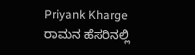Priyank Kharge
ರಾಮನ ಹೆಸರಿನಲ್ಲಿ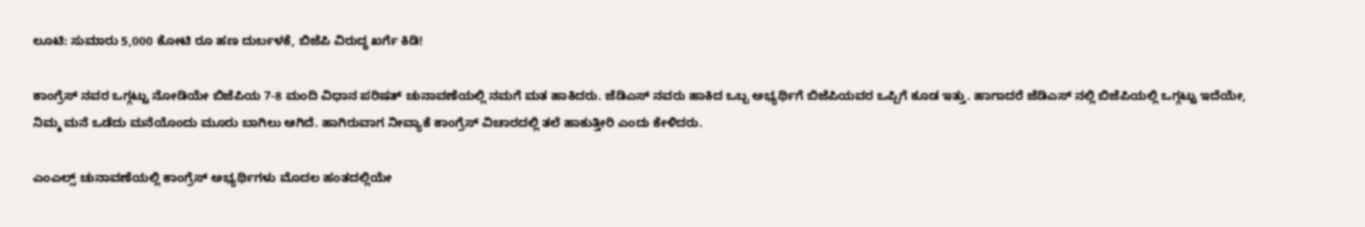ಲೂಟಿ: ಸುಮಾರು 5,000 ಕೋಟಿ ರೂ ಹಣ ದುರ್ಬಳಕೆ, ಬಿಜೆಪಿ ವಿರುದ್ಧ ಖರ್ಗೆ ಕಿಡಿ!

ಕಾಂಗ್ರೆಸ್ ನವರ ಒಗ್ಗಟ್ಟು ನೋಡಿಯೇ ಬಿಜೆಪಿಯ 7-8 ಮಂದಿ ವಿಧಾನ ಪರಿಷತ್ ಚುನಾವಣೆಯಲ್ಲಿ ನಮಗೆ ಮತ ಹಾಕಿದರು. ಜೆಡಿಎಸ್ ನವರು ಹಾಕಿದ ಒಬ್ಬ ಅಭ್ಯರ್ಥಿಗೆ ಬಿಜೆಪಿಯವರ ಒಪ್ಪಿಗೆ ಕೂಡ ಇತ್ತು. ಹಾಗಾದರೆ ಜೆಡಿಎಸ್ ನಲ್ಲಿ ಬಿಜೆಪಿಯಲ್ಲಿ ಒಗ್ಗಟ್ಟು ಇದೆಯೇ, ನಿಮ್ಮ ಮನೆ ಒಡೆದು ಮನೆಯೊಂದು ಮೂರು ಬಾಗಿಲು ಆಗಿದೆ. ಹಾಗಿರುವಾಗ ನೀವ್ಯಾಕೆ ಕಾಂಗ್ರೆಸ್ ವಿಚಾರದಲ್ಲಿ ತಲೆ ಹಾಕುತ್ತೀರಿ ಎಂದು ಕೇಳಿದರು.

ಎಂಎಲ್ಸ್ ಚುನಾವಣೆಯಲ್ಲಿ ಕಾಂಗ್ರೆಸ್ ಅಭ್ಯರ್ಥಿಗಳು ಮೊದಲ ಹಂತದಲ್ಲಿಯೇ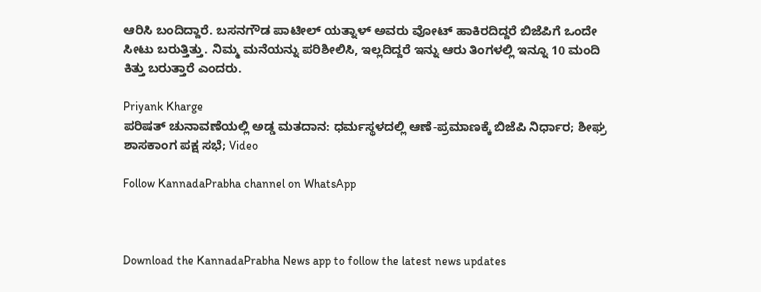ಆರಿಸಿ ಬಂದಿದ್ದಾರೆ. ಬಸನಗೌಡ ಪಾಟೀಲ್ ಯತ್ನಾಳ್ ಅವರು ವೋಟ್ ಹಾಕಿರದಿದ್ದರೆ ಬಿಜೆಪಿಗೆ ಒಂದೇ ಸೀಟು ಬರುತ್ತಿತ್ತು. ನಿಮ್ಮ ಮನೆಯನ್ನು ಪರಿಶೀಲಿಸಿ, ಇಲ್ಲದಿದ್ದರೆ ಇನ್ನು ಆರು ತಿಂಗಳಲ್ಲಿ ಇನ್ನೂ 10 ಮಂದಿ ಕಿತ್ತು ಬರುತ್ತಾರೆ ಎಂದರು.

Priyank Kharge
ಪರಿಷತ್ ಚುನಾವಣೆಯಲ್ಲಿ ಅಡ್ಡ ಮತದಾನ: ಧರ್ಮಸ್ಥಳದಲ್ಲಿ ಆಣೆ-ಪ್ರಮಾಣಕ್ಕೆ ಬಿಜೆಪಿ ನಿರ್ಧಾರ; ಶೀಘ್ರ ಶಾಸಕಾಂಗ ಪಕ್ಷ ಸಭೆ; Video

Follow KannadaPrabha channel on WhatsApp



Download the KannadaPrabha News app to follow the latest news updates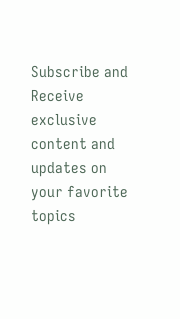Subscribe and Receive exclusive content and updates on your favorite topics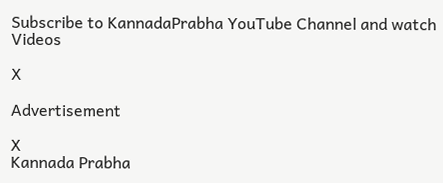Subscribe to KannadaPrabha YouTube Channel and watch Videos

X

Advertisement

X
Kannada Prabha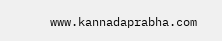www.kannadaprabha.com